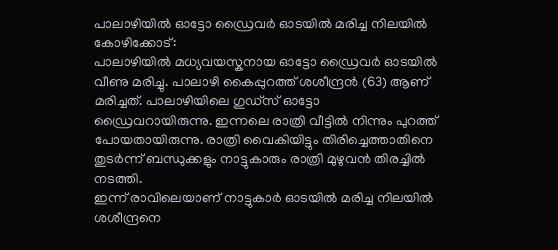പാലാഴിയിൽ ഓട്ടോ ഡ്രൈവർ ഓടയിൽ മരിച്ച നിലയിൽ
കോഴിക്കോട്:
പാലാഴിയിൽ മധ്യവയസ്കനായ ഓട്ടോ ഡ്രൈവർ ഓടയിൽ വീണു മരിച്ചു. പാലാഴി കൈപ്പുറത്ത് ശശീന്ദ്രൻ (63) ആണ് മരിച്ചത്. പാലാഴിയിലെ ഗുഡ്സ് ഓട്ടോ ഡ്രൈവറായിരുന്നു. ഇന്നലെ രാത്രി വീട്ടിൽ നിന്നും പുറത്ത് പോയതായിരുന്നു. രാത്രി വൈകിയിട്ടും തിരിച്ചെത്താതിനെ തുടർന്ന് ബന്ധുക്കളും നാട്ടുകാരും രാത്രി മുഴുവൻ തിരച്ചിൽ നടത്തി.
ഇന്ന് രാവിലെയാണ് നാട്ടുകാർ ഓടയിൽ മരിച്ച നിലയിൽ ശശീന്ദ്രനെ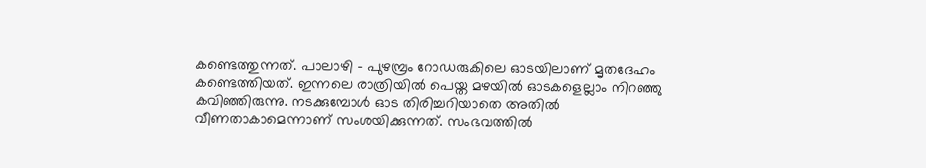കണ്ടെത്തുന്നത്. പാലാഴി - പുഴമ്പ്രം റോഡരുകിലെ ഓടയിലാണ് മൃതദേഹം കണ്ടെത്തിയത്. ഇന്നലെ രാത്രിയിൽ പെയ്ത മഴയിൽ ഓടകളെല്ലാം നിറഞ്ഞു കവിഞ്ഞിരുന്നു. നടക്കുമ്പോൾ ഓട തിരിച്ചറിയാതെ അതിൽ വീണതാകാമെന്നാണ് സംശയിക്കുന്നത്. സംഭവത്തിൽ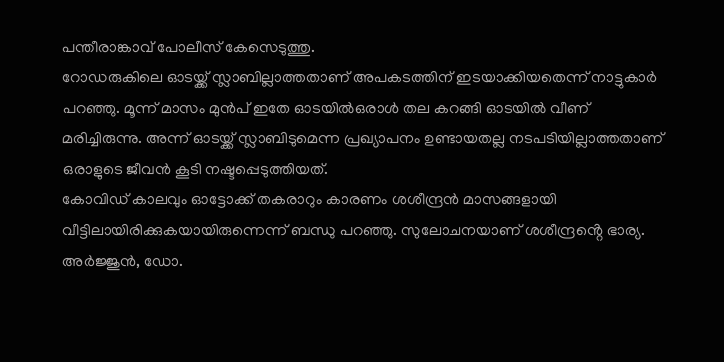പന്തീരാങ്കാവ് പോലീസ് കേസെടുത്തു.
റോഡരുകിലെ ഓടയ്ക്ക് സ്ലാബില്ലാത്തതാണ് അപകടത്തിന് ഇടയാക്കിയതെന്ന് നാട്ടുകാർ പറഞ്ഞു. മൂന്ന് മാസം മുൻപ് ഇതേ ഓടയിൽഒരാൾ തല കറങ്ങി ഓടയിൽ വീണ് മരിച്ചിരുന്നു. അന്ന് ഓടയ്ക്ക് സ്ലാബിടുമെന്ന പ്രഖ്യാപനം ഉണ്ടായതല്ല നടപടിയില്ലാത്തതാണ് ഒരാളുടെ ജീവൻ കൂടി നഷ്ടപ്പെടുത്തിയത്.
കോവിഡ് കാലവും ഓട്ടോക്ക് തകരാറും കാരണം ശശീന്ദ്രൻ മാസങ്ങളായി വീട്ടിലായിരിക്കുകയായിരുന്നെന്ന് ബന്ധു പറഞ്ഞു. സുലോചനയാണ് ശശീന്ദ്രൻ്റെ ഭാര്യ. അർജ്ജുൻ, ഡോ.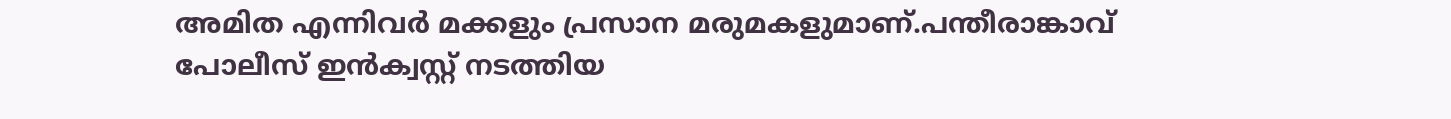അമിത എന്നിവർ മക്കളും പ്രസാന മരുമകളുമാണ്.പന്തീരാങ്കാവ് പോലീസ് ഇൻക്വസ്റ്റ് നടത്തിയ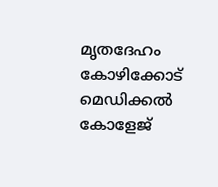മൃതദേഹം കോഴിക്കോട് മെഡിക്കൽ കോളേജ്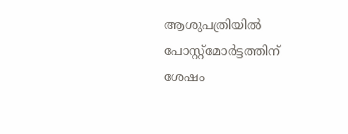ആശുപത്രിയിൽ പോസ്റ്റ്മോർട്ടത്തിന് ശേഷം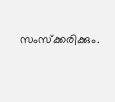സംസ്ക്കരിക്കും.